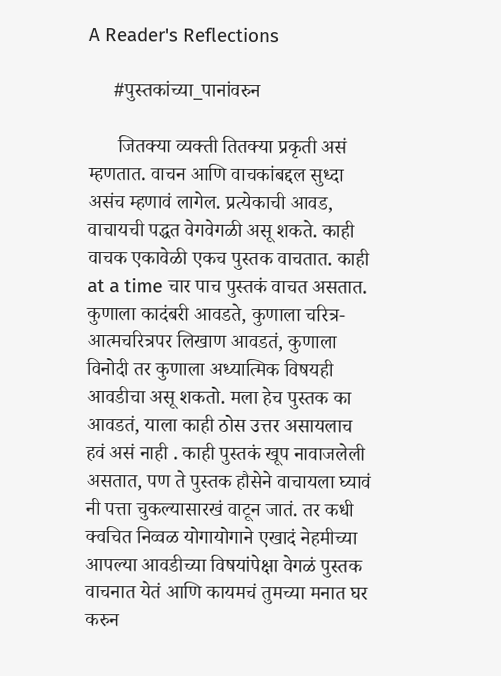A Reader's Reflections

     #पुस्तकांच्या_पानांवरुन

      जितक्या व्यक्ती तितक्या प्रकृती असं म्हणतात. वाचन आणि वाचकांबद्दल सुध्दा असंच म्हणावं लागेल. प्रत्येकाची आवड, वाचायची पद्धत वेगवेगळी असू शकते. काही वाचक एकावेळी एकच पुस्तक वाचतात. काही at a time चार पाच पुस्तकं वाचत असतात. कुणाला कादंबरी आवडते, कुणाला चरित्र-आत्मचरित्रपर लिखाण आवडतं, कुणाला विनोदी तर कुणाला अध्यात्मिक विषयही आवडीचा असू शकतो. मला हेच पुस्तक का आवडतं, याला काही ठोस उत्तर असायलाच हवं असं नाही . काही पुस्तकं खूप नावाजलेली असतात, पण ते पुस्तक हौसेने वाचायला घ्यावं नी पत्ता चुकल्यासारखं वाटून जातं. तर कधी क्वचित निव्वळ योगायोगाने एखादं नेहमीच्या आपल्या आवडीच्या विषयांपेक्षा वेगळं पुस्तक वाचनात येतं आणि कायमचं तुमच्या मनात घर करुन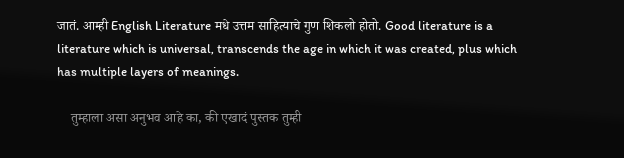जातं. आम्ही English Literature मधे उत्तम साहित्याचे गुण शिकलो होतो. Good literature is a literature which is universal, transcends the age in which it was created, plus which has multiple layers of meanings.

    तुम्हाला असा अनुभव आहे का, की एखादं पुस्तक तुम्ही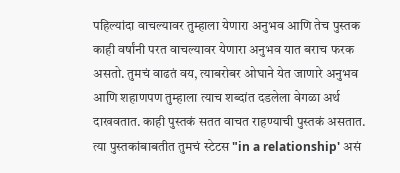पहिल्यांदा वाचल्यावर तुम्हाला येणारा अनुभव आणि तेच पुस्तक काही वर्षांनी परत वाचल्यावर येणारा अनुभव यात बराच फरक असतो. तुमचं वाढतं वय, त्याबरोबर ओघाने येत जाणारे अनुभव आणि शहाणपण तुम्हाला त्याच शब्दांत दडलेला वेगळा अर्थ दाखवतात. काही पुस्तकं सतत वाचत राहण्याची पुस्तकं असतात. त्या पुस्तकांबाबतीत तुमचं स्टेटस "in a relationship' असं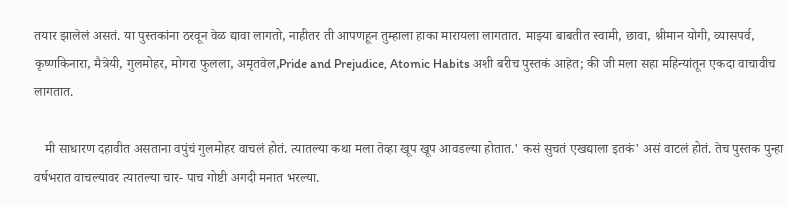तयार झालेलं असतं. या पुस्तकांना ठरवून वेळ द्यावा लागतो, नाहीतर ती आपणहून तुम्हाला हाका मारायला लागतात. माझ्या बाबतीत स्वामी, छावा, श्रीमान योगी, व्यासपर्व, कृष्णकिनारा, मैत्रेयी, गुलमोहर, मोगरा फुलला, अमृतवेल,Pride and Prejudice, Atomic Habits अशी बरीच पुस्तकं आहेत; की जी मला सहा महिन्यांतून एकदा वाचावीच लागतात.

   मी साधारण दहावीत असताना वपुंचं गुलमोहर वाचलं होतं. त्यातल्या कथा मला तेव्हा खूप खूप आवडल्या होतात.' कसं सुचतं एखद्याला इतकं' असं वाटलं होतं. तेच पुस्तक पुन्हा वर्षभरात वाचल्यावर त्यातल्या चार- पाच गोष्टी अगदी मनात भरल्या.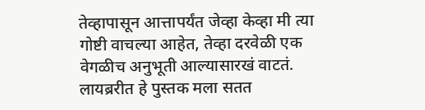तेव्हापासून आत्तापर्यंत जेव्हा केव्हा मी त्या गोष्टी वाचल्या आहेत, तेव्हा दरवेळी एक वेगळीच अनुभूती आल्यासारखं वाटतं. लायब्ररीत हे पुस्तक मला सतत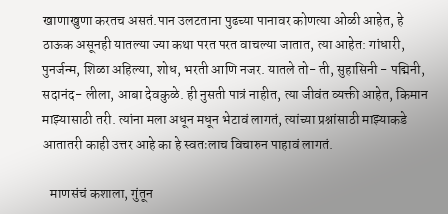खाणाखुणा करतच असतं.पान उलटताना पुढच्या पानावर कोणत्या ओळी आहेत, हे ठाऊक असूनही यातल्या ज्या कथा परत परत वाचल्या जातात, त्या आहेत: गांधारी, पुनर्जन्म, शिळा अहिल्या, शोध, भरती आणि नजर. यातले तो- ती, सुहासिनी - पद्मिनी, सदानंद- लीला, आबा देवकुळे. ही नुसती पात्रं नाहीत, त्या जीवंत व्यक्ती आहेत, किमान माझ्यासाठी तरी. त्यांना मला अधून मधून भेटावं लागतं, त्यांच्या प्रश्नांसाठी माझ्याकडे आतातरी काही उत्तर आहे का हे स्वतःलाच विचारुन पाहावं लागतं.

   माणसंचं कशाला, गुंतून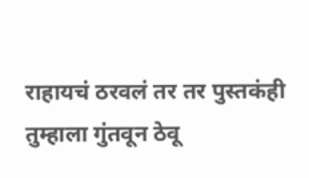राहायचं ठरवलं तर तर पुस्तकंही तुम्हाला गुंतवून ठेवू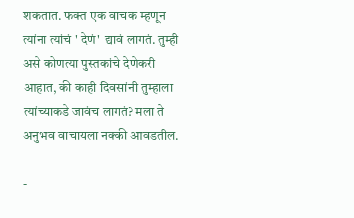शकतात. फक्त एक वाचक म्हणून त्यांना त्यांचं ' देणं'  द्यावं लागतं. तुम्ही असे कोणत्या पुस्तकांचे देणेकरी आहात, की काही दिवसांनी तुम्हाला त्यांच्याकडे जावंच लागतं? मला ते अनुभव वाचायला नक्की आवडतील.

-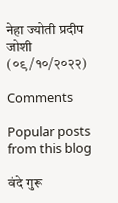नेहा ज्योती प्रदीप जोशी
(०९/१०/२०२२)

Comments

Popular posts from this blog

वंदे गुरू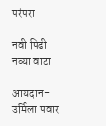परंपरा

नवी पिढी नव्या वाटा

आयदान- उर्मिला पवार